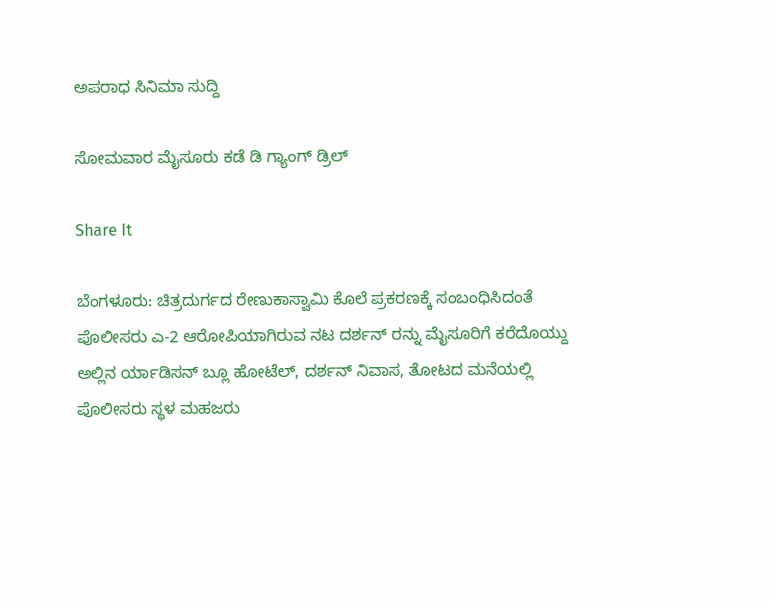ಅಪರಾಧ ಸಿನಿಮಾ ಸುದ್ದಿ

ಸೋಮವಾರ ಮೈಸೂರು ಕಡೆ ಡಿ ಗ್ಯಾಂಗ್ ಡ್ರಿಲ್

Share It

ಬೆಂಗಳೂರು: ಚಿತ್ರದುರ್ಗದ ರೇಣುಕಾಸ್ವಾಮಿ ಕೊಲೆ ಪ್ರಕರಣಕ್ಕೆ ಸಂಬಂಧಿಸಿದಂತೆ ಪೊಲೀಸರು ಎ-2 ಆರೋಪಿಯಾಗಿರುವ ನಟ ದರ್ಶನ್ ರನ್ನು ಮೈಸೂರಿಗೆ ಕರೆದೊಯ್ದು ಅಲ್ಲಿನ ರ್ಯಾಡಿಸನ್ ಬ್ಲೂ ಹೋಟೆಲ್, ದರ್ಶನ್ ನಿವಾಸ, ತೋಟದ ಮನೆಯಲ್ಲಿ ಪೊಲೀಸರು ಸ್ಥಳ ಮಹಜರು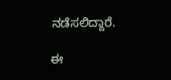ನಡೆಸಲಿದ್ದಾರೆ.

ಈ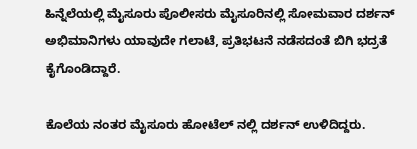ಹಿನ್ನೆಲೆಯಲ್ಲಿ ಮೈಸೂರು ಪೊಲೀಸರು ಮೈಸೂರಿನಲ್ಲಿ ಸೋಮವಾರ ದರ್ಶನ್ ಅಭಿಮಾನಿಗಳು ಯಾವುದೇ ಗಲಾಟೆ, ಪ್ರತಿಭಟನೆ ನಡೆಸದಂತೆ ಬಿಗಿ ಭದ್ರತೆ ಕೈಗೊಂಡಿದ್ದಾರೆ.

ಕೊಲೆಯ ನಂತರ ಮೈಸೂರು ಹೋಟೆಲ್ ನಲ್ಲಿ ದರ್ಶನ್ ಉಳಿದಿದ್ದರು.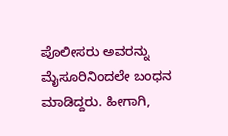ಪೊಲೀಸರು ಅವರನ್ನು ಮೈಸೂರಿನಿಂದಲೇ ಬಂಧನ ಮಾಡಿದ್ದರು. ಹೀಗಾಗಿ,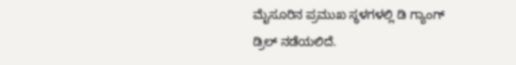ಮೈಸೂರಿನ ಪ್ರಮುಖ ಸ್ಥಳಗಳಲ್ಲಿ ಡಿ ಗ್ಯಾಂಗ್ ಡ್ರಿಲ್ ನಡೆಯಲಿದೆ.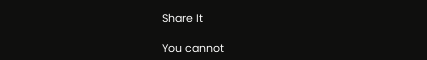Share It

You cannot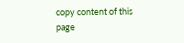copy content of this page